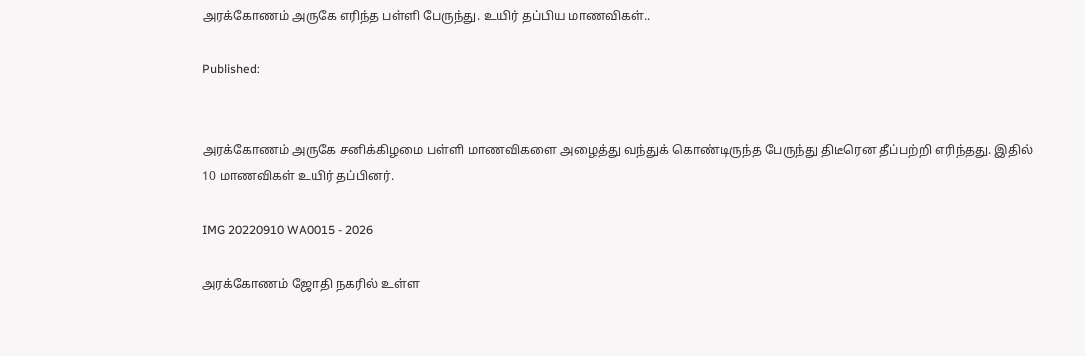அரக்கோணம் அருகே எரிந்த பள்ளி பேருந்து. உயிர் தப்பிய மாணவிகள்..

Published:


அரக்கோணம் அருகே சனிக்கிழமை பள்ளி மாணவிகளை அழைத்து வந்துக் கொண்டிருந்த பேருந்து திடீரென தீப்பற்றி எரிந்தது. இதில் 10 மாணவிகள் உயிர் தப்பினர்.

IMG 20220910 WA0015 - 2026

அரக்கோணம் ஜோதி நகரில் உள்ள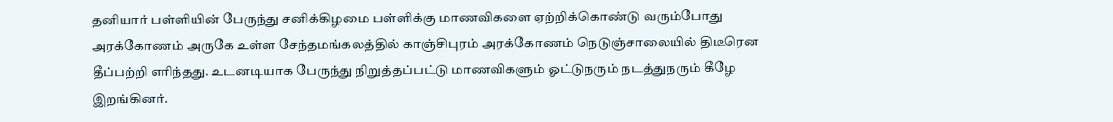தனியார் பள்ளியின் பேருந்து சனிக்கிழமை பள்ளிக்கு மாணவிகளை ஏற்றிக்கொண்டு வரும்போது அரக்கோணம் அருகே உள்ள சேந்தமங்கலத்தில் காஞ்சிபுரம் அரக்கோணம் நெடுஞ்சாலையில் திடீரென தீப்பற்றி எரிந்தது. உடனடியாக பேருந்து நிறுத்தப்பட்டு மாணவிகளும் ஓட்டுநரும் நடத்துநரும் கீழே இறங்கினர்.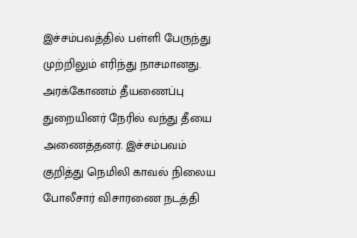இச்சம்பவத்தில் பள்ளி பேருந்து முற்றிலும் எரிந்து நாசமானது. அரக்கோணம் தீயணைப்பு துறையினர் நேரில் வந்து தீயை அணைத்தனர். இச்சம்பவம் குறித்து நெமிலி காவல் நிலைய போலீசார் விசாரணை நடத்தி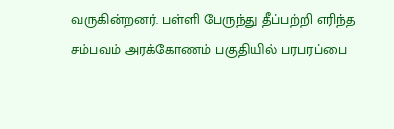வருகின்றனர். பள்ளி பேருந்து தீப்பற்றி எரிந்த சம்பவம் அரக்கோணம் பகுதியில் பரபரப்பை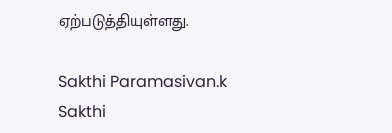ஏற்படுத்தியுள்ளது.

Sakthi Paramasivan.k
Sakthi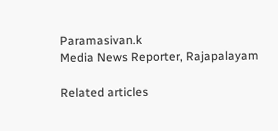Paramasivan.k
Media News Reporter, Rajapalayam

Related articles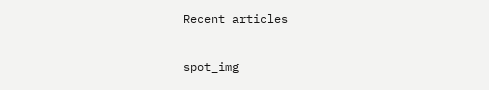Recent articles

spot_img